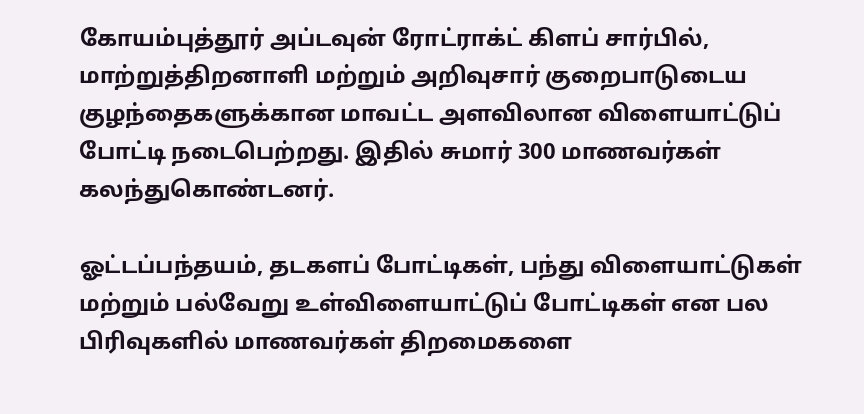கோயம்புத்தூர் அப்டவுன் ரோட்ராக்ட் கிளப் சார்பில், மாற்றுத்திறனாளி மற்றும் அறிவுசார் குறைபாடுடைய குழந்தைகளுக்கான மாவட்ட அளவிலான விளையாட்டுப் போட்டி நடைபெற்றது. இதில் சுமார் 300 மாணவர்கள் கலந்துகொண்டனர்.

ஓட்டப்பந்தயம், தடகளப் போட்டிகள், பந்து விளையாட்டுகள் மற்றும் பல்வேறு உள்விளையாட்டுப் போட்டிகள் என பல பிரிவுகளில் மாணவர்கள் திறமைகளை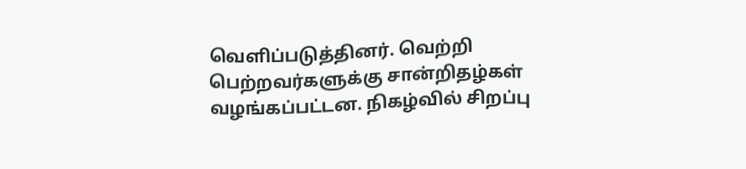வெளிப்படுத்தினர். வெற்றி பெற்றவர்களுக்கு சான்றிதழ்கள் வழங்கப்பட்டன. நிகழ்வில் சிறப்பு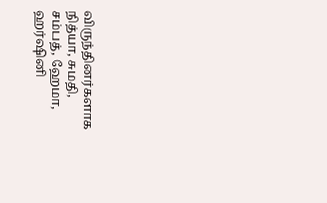விருந்தினர்களாக நித்யா, சுமதி, சம்பத், ஹேமா, ஹர்ஷினி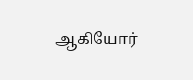ஆகியோர்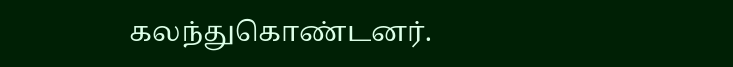கலந்துகொண்டனர்.